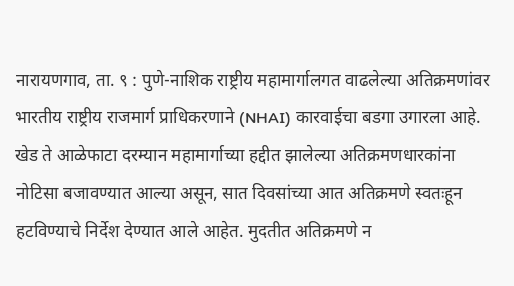नारायणगाव, ता. ९ : पुणे-नाशिक राष्ट्रीय महामार्गालगत वाढलेल्या अतिक्रमणांवर भारतीय राष्ट्रीय राजमार्ग प्राधिकरणाने (NHAI) कारवाईचा बडगा उगारला आहे. खेड ते आळेफाटा दरम्यान महामार्गाच्या हद्दीत झालेल्या अतिक्रमणधारकांना नोटिसा बजावण्यात आल्या असून, सात दिवसांच्या आत अतिक्रमणे स्वतःहून हटविण्याचे निर्देश देण्यात आले आहेत. मुदतीत अतिक्रमणे न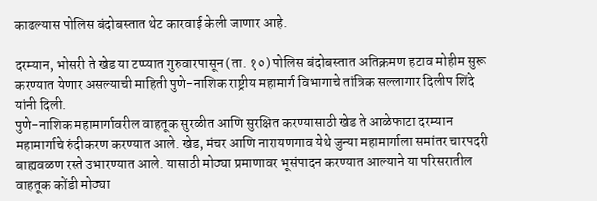काढल्यास पोलिस बंदोबस्तात थेट कारवाई केली जाणार आहे.

दरम्यान, भोसरी ते खेड या टप्प्यात गुरुवारपासून (ता. १०) पोलिस बंदोबस्तात अतिक्रमण हटाव मोहीम सुरू करण्यात येणार असल्याची माहिती पुणे-नाशिक राष्ट्रीय महामार्ग विभागाचे तांत्रिक सल्लागार दिलीप शिंदे यांनी दिली.
पुणे-नाशिक महामार्गावरील वाहतूक सुरळीत आणि सुरक्षित करण्यासाठी खेड ते आळेफाटा दरम्यान महामार्गाचे रुंदीकरण करण्यात आले. खेड, मंचर आणि नारायणगाव येथे जुन्या महामार्गाला समांतर चारपदरी बाह्यवळण रस्ते उभारण्यात आले. यासाठी मोठ्या प्रमाणावर भूसंपादन करण्यात आल्याने या परिसरातील वाहतूक कोंडी मोठ्या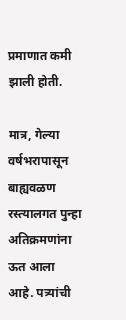प्रमाणात कमी झाली होती.

मात्र, गेल्या वर्षभरापासून बाह्यवळण रस्त्यालगत पुन्हा अतिक्रमणांना ऊत आला आहे. पत्र्यांची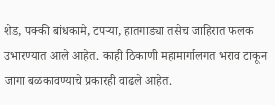शेड, पक्की बांधकामे, टपऱ्या, हातगाड्या तसेच जाहिरात फलक उभारण्यात आले आहेत. काही ठिकाणी महामार्गालगत भराव टाकून जागा बळकावण्याचे प्रकारही वाढले आहेत.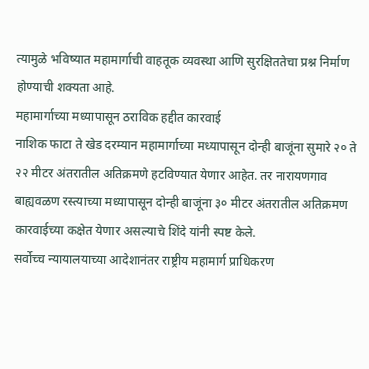त्यामुळे भविष्यात महामार्गाची वाहतूक व्यवस्था आणि सुरक्षिततेचा प्रश्न निर्माण होण्याची शक्यता आहे.
महामार्गाच्या मध्यापासून ठराविक हद्दीत कारवाई
नाशिक फाटा ते खेड दरम्यान महामार्गाच्या मध्यापासून दोन्ही बाजूंना सुमारे २० ते २२ मीटर अंतरातील अतिक्रमणे हटविण्यात येणार आहेत. तर नारायणगाव बाह्यवळण रस्त्याच्या मध्यापासून दोन्ही बाजूंना ३० मीटर अंतरातील अतिक्रमण कारवाईच्या कक्षेत येणार असल्याचे शिंदे यांनी स्पष्ट केले.
सर्वोच्च न्यायालयाच्या आदेशानंतर राष्ट्रीय महामार्ग प्राधिकरण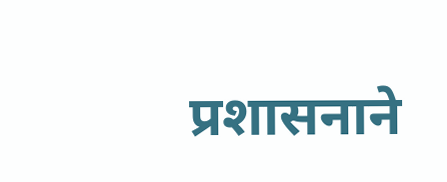प्रशासनाने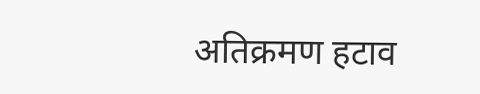अतिक्रमण हटाव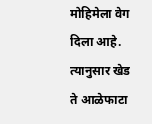मोहिमेला वेग दिला आहे. त्यानुसार खेड ते आळेफाटा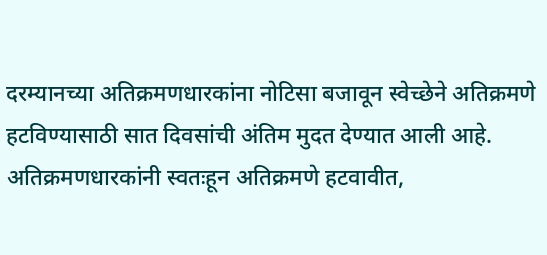दरम्यानच्या अतिक्रमणधारकांना नोटिसा बजावून स्वेच्छेने अतिक्रमणे हटविण्यासाठी सात दिवसांची अंतिम मुदत देण्यात आली आहे.
अतिक्रमणधारकांनी स्वतःहून अतिक्रमणे हटवावीत,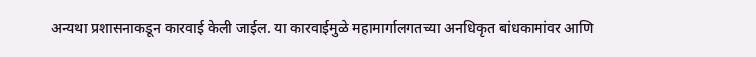अन्यथा प्रशासनाकडून कारवाई केली जाईल. या कारवाईमुळे महामार्गालगतच्या अनधिकृत बांधकामांवर आणि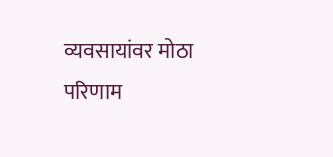व्यवसायांवर मोठा परिणाम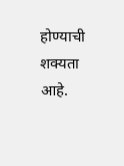होण्याची शक्यता आहे.